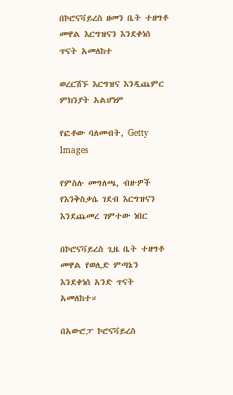በኮሮናቫይረስ ዘመን ቤት ተዘግቶ መዋል እርግዝናን እንደቀነሰ ጥናት አመለከተ

ወረርሽኙ እርግዝና እንዲጨምር ምክንያት አልሆነም

የፎቶው ባለመብት, Getty Images

የምስሉ መግለጫ, ብዙዎች የእንቅስቃሴ ገደብ እርግዝናን እንደጨመረ ገምተው ነበር

በኮሮናቫይረስ ጊዜ ቤት ተዘግቶ መዋል የወሊድ ምጣኔን እንደቀነሰ አንድ ጥናት አመለከተ።

በአውሮፓ ኮሮናቫይረስ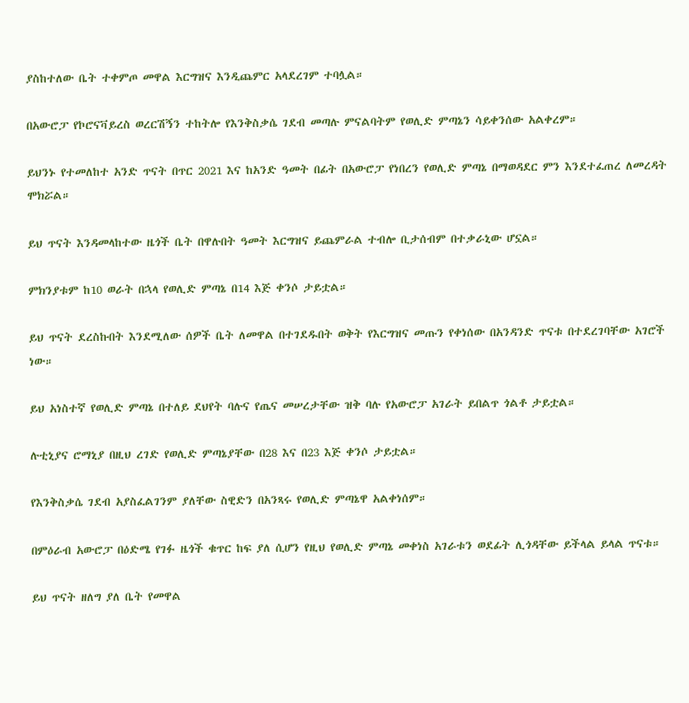ያስከተለው ቤት ተቀምጦ መዋል እርግዝና እንዲጨምር አላደረገም ተባሏል።

በአውሮፓ የኮሮናቫይረስ ወረርሽኝን ተከትሎ የእንቅስቃሴ ገደብ መጣሉ ምናልባትም የወሊድ ምጣኔን ሳይቀንሰው አልቀረም።

ይህንኑ የተመለከተ አንድ ጥናት በጥር 2021 እና ከአንድ ዓመት በፊት በአውሮፓ የነበረን የወሊድ ምጣኔ በማወዳደር ምን እንደተፈጠረ ለመረዳት ሞክሯል።

ይህ ጥናት እንዳመላከተው ዜጎች ቤት በዋሉበት ዓመት እርግዝና ይጨምራል ተብሎ ቢታሰብም በተቃራኒው ሆኗል።

ምክንያቱም ከ10 ወራት በኋላ የወሊድ ምጣኔ በ14 እጅ ቀንሶ ታይቷል።

ይህ ጥናት ደረስኩበት እንደሚለው ሰዎች ቤት ለመዋል በተገደዱበት ወቅት የእርግዝና መጡን የቀነሰው በአንዳንድ ጥናቱ በተደረገባቸው አገሮች ነው።

ይህ አነስተኛ የወሊድ ምጣኔ በተለይ ደህየት ባሉና የጤና መሠረታቸው ዝቅ ባሉ የአውሮፓ አገራት ይበልጥ ጎልቶ ታይቷል።

ሉቲኒያና ሮማኒያ በዚህ ረገድ የወሊድ ምጣኔያቸው በ28 እና በ23 እጅ ቀንሶ ታይቷል።

የእንቅስቃሴ ገደብ አያስፈልገንም ያለቸው ስዊድን በአንጻሩ የወሊድ ምጣኔዋ አልቀነሰም።

በምዕራብ አውሮፓ በዕድሜ የገፉ ዜጎች ቁጥር ከፍ ያለ ሲሆን የዚህ የወሊድ ምጣኔ መቀነስ አገራቱን ወደፊት ሊጎዳቸው ይችላል ይላል ጥናቱ።

ይህ ጥናት ዘለግ ያለ ቤት የመዋል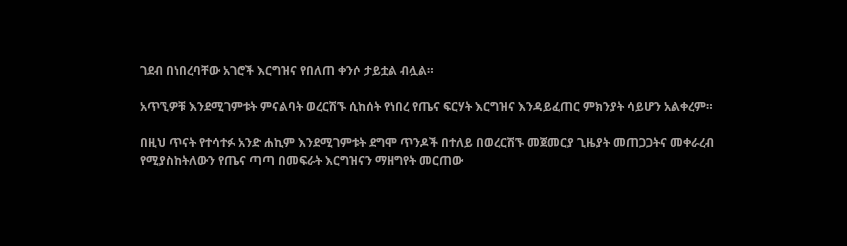ገደብ በነበረባቸው አገሮች እርግዝና የበለጠ ቀንሶ ታይቷል ብሏል።

አጥኚዎቹ እንደሚገምቱት ምናልባት ወረርሽኙ ሲከሰት የነበረ የጤና ፍርሃት እርግዝና እንዳይፈጠር ምክንያት ሳይሆን አልቀረም።

በዚህ ጥናት የተሳተፉ አንድ ሐኪም እንደሚገምቱት ደግሞ ጥንዶች በተለይ በወረርሽኙ መጀመርያ ጊዜያት መጠጋጋትና መቀራረብ የሚያስከትለውን የጤና ጣጣ በመፍራት እርግዝናን ማዘግየት መርጠው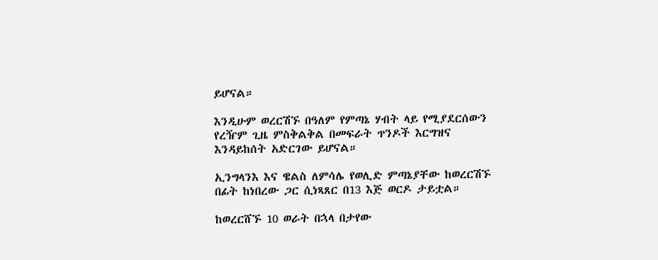ይሆናል።

እንዲሁም ወረርሽኙ በዓለም የምጣኔ ሃብት ላይ የሚያደርሰውን የረዥም ጊዜ ምስቅልቅል በመፍራት ጥንዶች እርግዝና እንዳይከሰት አድርገው ይሆናል።

ኢንግላንእ እና ዌልስ ለምሳሌ የወሊድ ምጣኔያቸው ከወረርሽኙ በፊት ከነበረው ጋር ሲነጻጸር በ13 እጅ ወርዶ ታይቷል።

ከወረርሸኙ 10 ወራት በኋላ በታየው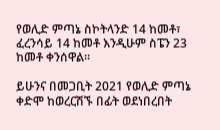የወሊድ ምጣኔ ስኮትላንድ 14 ከመቶ፣ ፈረንሳይ 14 ከመቶ እንዲሁም ስፔን 23 ከመቶ ቀንሰዋል።

ይሁንና በመጋቢት 2021 የወሊድ ምጣኔ ቀድሞ ከወረርሽኙ በፊት ወደነበረበት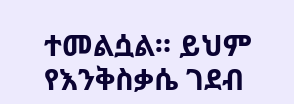ተመልሷል። ይህም የእንቅስቃሴ ገደብ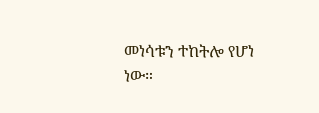መነሳቱን ተከትሎ የሆነ ነው።